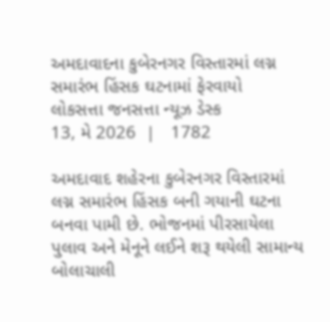અમદાવાદના કુબેરનગર વિસ્તારમાં લગ્ન સમારંભ હિંસક ઘટનામાં ફેરવાયો
લોકસત્તા જનસત્તા ન્યૂઝ ડેસ્ક
13, મે 2026  |   1782

અમદાવાદ શહેરના કુબેરનગર વિસ્તારમાં લગ્ન સમારંભ હિંસક બની ગયાની ઘટના બનવા પામી છે. ભોજનમાં પીરસાયેલા પુલાવ અને મેનૂને લઈને શરૂ થયેલી સામાન્ય બોલાચાલી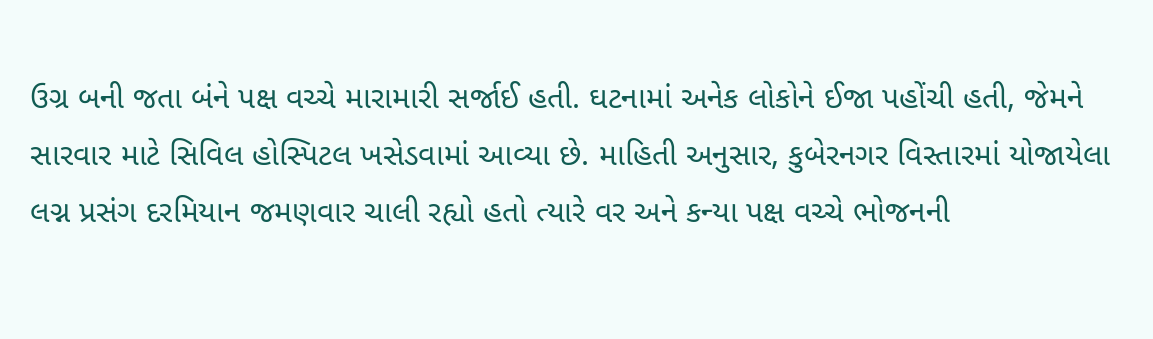ઉગ્ર બની જતા બંને પક્ષ વચ્ચે મારામારી સર્જાઈ હતી. ઘટનામાં અનેક લોકોને ઈજા પહોંચી હતી, જેમને સારવાર માટે સિવિલ હોસ્પિટલ ખસેડવામાં આવ્યા છે. માહિતી અનુસાર, કુબેરનગર વિસ્તારમાં યોજાયેલા લગ્ન પ્રસંગ દરમિયાન જમણવાર ચાલી રહ્યો હતો ત્યારે વર અને કન્યા પક્ષ વચ્ચે ભોજનની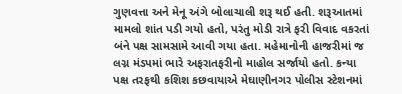ગુણવત્તા અને મેનૂ અંગે બોલાચાલી શરૂ થઈ હતી. શરૂઆતમાં મામલો શાંત પડી ગયો હતો, પરંતુ મોડી રાત્રે ફરી વિવાદ વકરતાં બંને પક્ષ સામસામે આવી ગયા હતા. મહેમાનોની હાજરીમાં જ લગ્ન મંડપમાં ભારે અફરાતફરીનો માહોલ સર્જાયો હતો. કન્યા પક્ષ તરફથી કશિશ કછવાયાએ મેઘાણીનગર પોલીસ સ્ટેશનમાં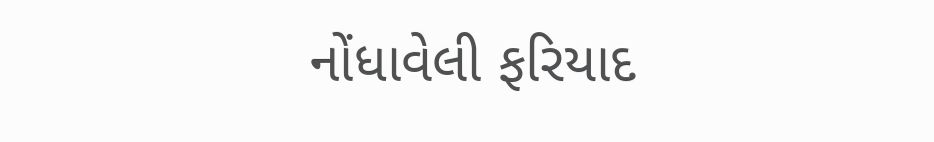નોંધાવેલી ફરિયાદ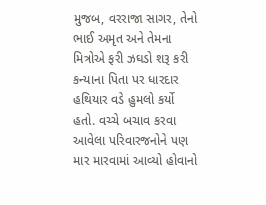મુજબ, વરરાજા સાગર, તેનો ભાઈ અમૃત અને તેમના મિત્રોએ ફરી ઝઘડો શરૂ કરી કન્યાના પિતા પર ધારદાર હથિયાર વડે હુમલો કર્યો હતો. વચ્ચે બચાવ કરવા આવેલા પરિવારજનોને પણ માર મારવામાં આવ્યો હોવાનો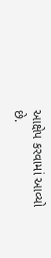આક્ષેપ કરવામાં આવ્યો છે.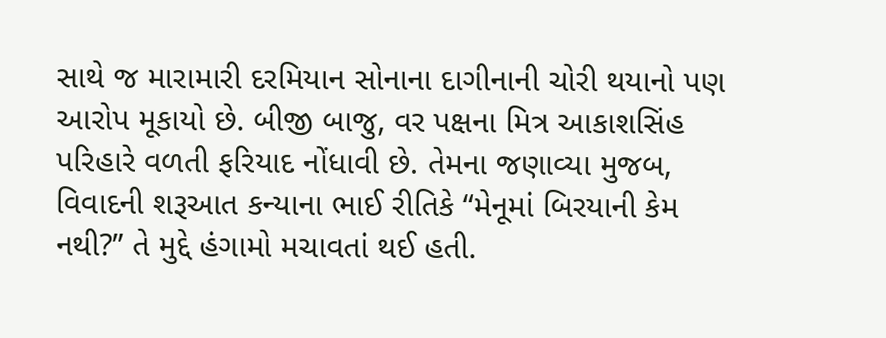સાથે જ મારામારી દરમિયાન સોનાના દાગીનાની ચોરી થયાનો પણ આરોપ મૂકાયો છે. બીજી બાજુ, વર પક્ષના મિત્ર આકાશસિંહ પરિહારે વળતી ફરિયાદ નોંધાવી છે. તેમના જણાવ્યા મુજબ, વિવાદની શરૂઆત કન્યાના ભાઈ રીતિકે “મેનૂમાં બિરયાની કેમ નથી?” તે મુદ્દે હંગામો મચાવતાં થઈ હતી.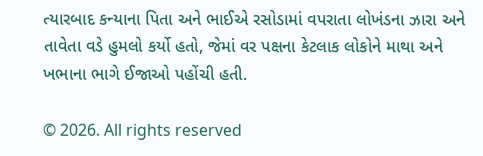ત્યારબાદ કન્યાના પિતા અને ભાઈએ રસોડામાં વપરાતા લોખંડના ઝારા અને તાવેતા વડે હુમલો કર્યો હતો, જેમાં વર પક્ષના કેટલાક લોકોને માથા અને ખભાના ભાગે ઈજાઓ પહોંચી હતી.

© 2026. All rights reserved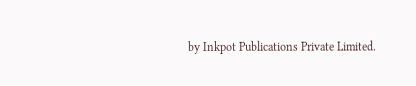by Inkpot Publications Private Limited.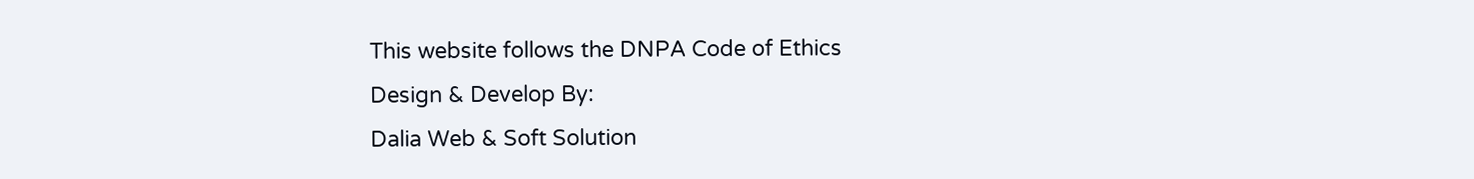This website follows the DNPA Code of Ethics
Design & Develop By:
Dalia Web & Soft Solution